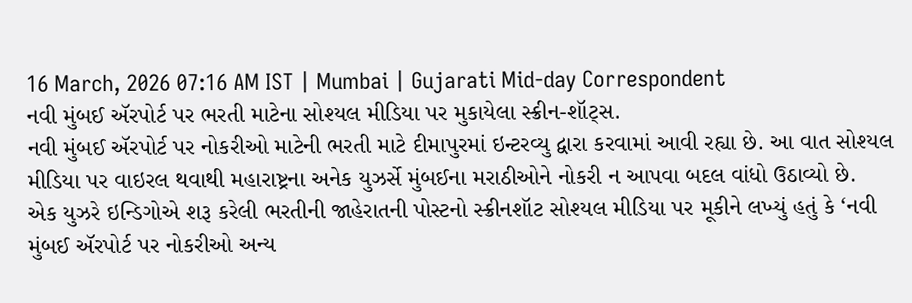16 March, 2026 07:16 AM IST | Mumbai | Gujarati Mid-day Correspondent
નવી મુંબઈ ઍરપોર્ટ પર ભરતી માટેના સોશ્યલ મીડિયા પર મુકાયેલા સ્ક્રીન-શૉટ્સ.
નવી મુંબઈ ઍરપોર્ટ પર નોકરીઓ માટેની ભરતી માટે દીમાપુરમાં ઇન્ટરવ્યુ દ્વારા કરવામાં આવી રહ્યા છે. આ વાત સોશ્યલ મીડિયા પર વાઇરલ થવાથી મહારાષ્ટ્રના અનેક યુઝર્સે મુંબઈના મરાઠીઓને નોકરી ન આપવા બદલ વાંધો ઉઠાવ્યો છે.
એક યુઝરે ઇન્ડિગોએ શરૂ કરેલી ભરતીની જાહેરાતની પોસ્ટનો સ્ક્રીનશૉટ સોશ્યલ મીડિયા પર મૂકીને લખ્યું હતું કે ‘નવી મુંબઈ ઍરપોર્ટ પર નોકરીઓ અન્ય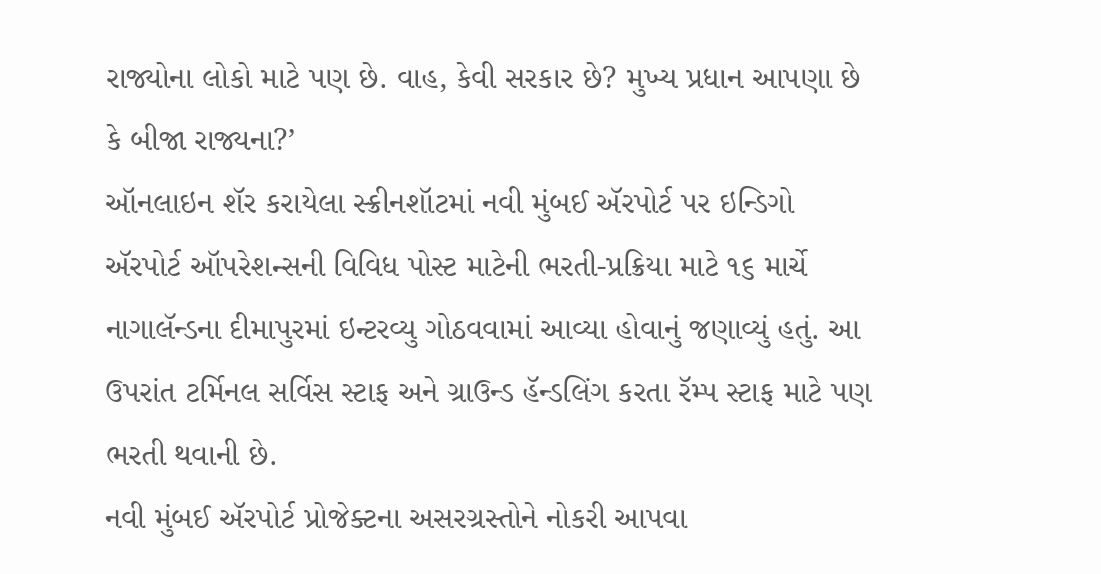રાજ્યોના લોકો માટે પણ છે. વાહ, કેવી સરકાર છે? મુખ્ય પ્રધાન આપણા છે કે બીજા રાજ્યના?’
ઑનલાઇન શૅર કરાયેલા સ્ક્રીનશૉટમાં નવી મુંબઈ ઍરપોર્ટ પર ઇન્ડિગો ઍરપોર્ટ ઑપરેશન્સની વિવિધ પોસ્ટ માટેની ભરતી-પ્રક્રિયા માટે ૧૬ માર્ચે નાગાલૅન્ડના દીમાપુરમાં ઇન્ટરવ્યુ ગોઠવવામાં આવ્યા હોવાનું જણાવ્યું હતું. આ ઉપરાંત ટર્મિનલ સર્વિસ સ્ટાફ અને ગ્રાઉન્ડ હૅન્ડલિંગ કરતા રૅમ્પ સ્ટાફ માટે પણ ભરતી થવાની છે.
નવી મુંબઈ ઍરપોર્ટ પ્રોજેક્ટના અસરગ્રસ્તોને નોકરી આપવા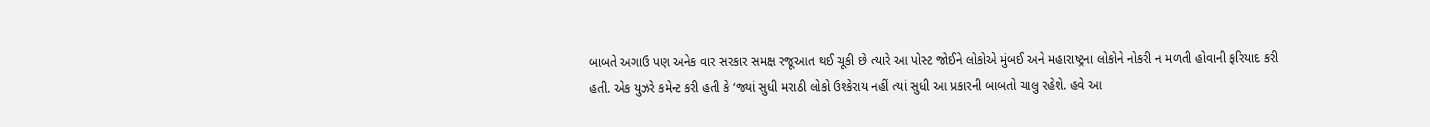બાબતે અગાઉ પણ અનેક વાર સરકાર સમક્ષ રજૂઆત થઈ ચૂકી છે ત્યારે આ પોસ્ટ જોઈને લોકોએ મુંબઈ અને મહારાષ્ટ્રના લોકોને નોકરી ન મળતી હોવાની ફરિયાદ કરી હતી. એક યુઝરે કમેન્ટ કરી હતી કે ‘જ્યાં સુધી મરાઠી લોકો ઉશ્કેરાય નહીં ત્યાં સુધી આ પ્રકારની બાબતો ચાલુ રહેશે. હવે આ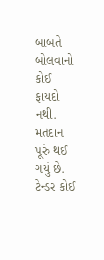બાબતે બોલવાનો કોઈ ફાયદો નથી. મતદાન પૂરું થઈ ગયું છે. ટેન્ડર કોઈ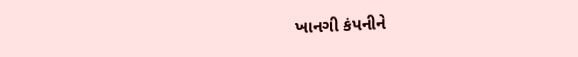ખાનગી કંપનીને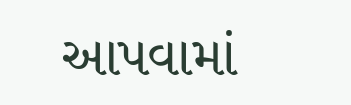આપવામાં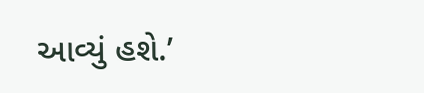આવ્યું હશે.’